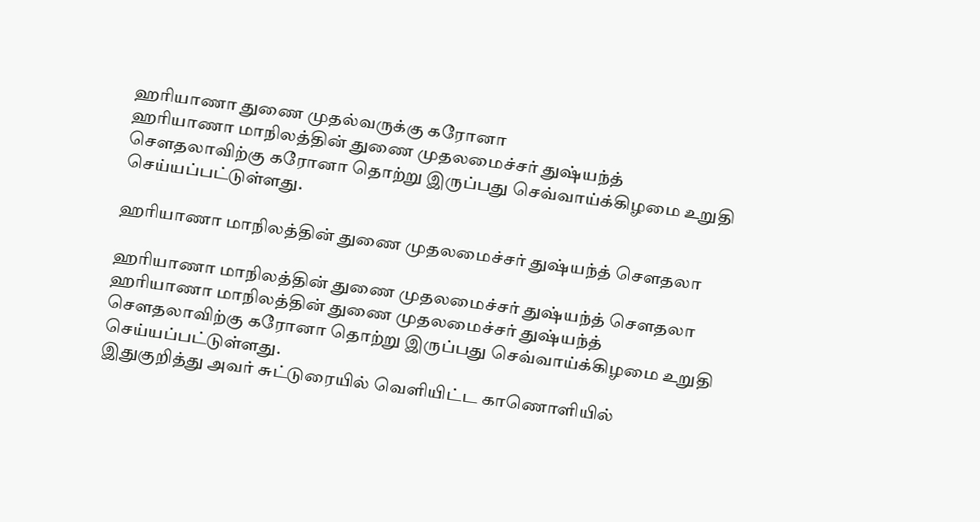ஹரியாணா துணை முதல்வருக்கு கரோனா
ஹரியாணா மாநிலத்தின் துணை முதலமைச்சர் துஷ்யந்த் செளதலாவிற்கு கரோனா தொற்று இருப்பது செவ்வாய்க்கிழமை உறுதி செய்யப்பட்டுள்ளது.

ஹரியாணா மாநிலத்தின் துணை முதலமைச்சர் துஷ்யந்த் செளதலா

ஹரியாணா மாநிலத்தின் துணை முதலமைச்சர் துஷ்யந்த் செளதலா
ஹரியாணா மாநிலத்தின் துணை முதலமைச்சர் துஷ்யந்த் செளதலாவிற்கு கரோனா தொற்று இருப்பது செவ்வாய்க்கிழமை உறுதி செய்யப்பட்டுள்ளது.
இதுகுறித்து அவர் சுட்டுரையில் வெளியிட்ட காணொளியில்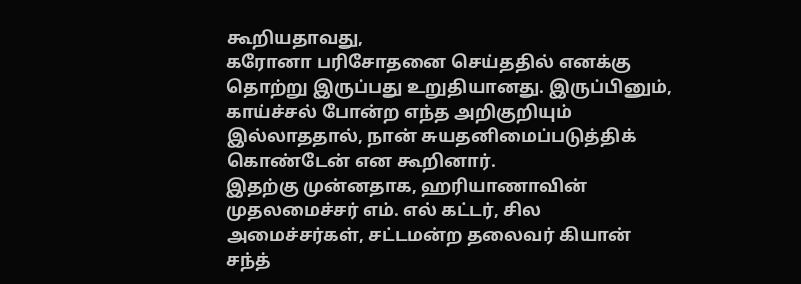கூறியதாவது,
கரோனா பரிசோதனை செய்ததில் எனக்கு தொற்று இருப்பது உறுதியானது. இருப்பினும், காய்ச்சல் போன்ற எந்த அறிகுறியும் இல்லாததால், நான் சுயதனிமைப்படுத்திக் கொண்டேன் என கூறினார்.
இதற்கு முன்னதாக, ஹரியாணாவின் முதலமைச்சர் எம். எல் கட்டர், சில அமைச்சர்கள், சட்டமன்ற தலைவர் கியான் சந்த்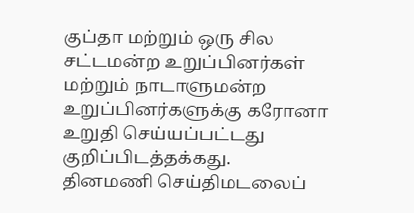குப்தா மற்றும் ஒரு சில சட்டமன்ற உறுப்பினர்கள் மற்றும் நாடாளுமன்ற உறுப்பினர்களுக்கு கரோனா உறுதி செய்யப்பட்டது குறிப்பிடத்தக்கது.
தினமணி செய்திமடலைப்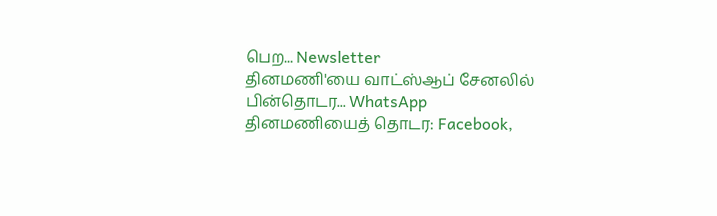பெற... Newsletter
தினமணி'யை வாட்ஸ்ஆப் சேனலில் பின்தொடர... WhatsApp
தினமணியைத் தொடர: Facebook,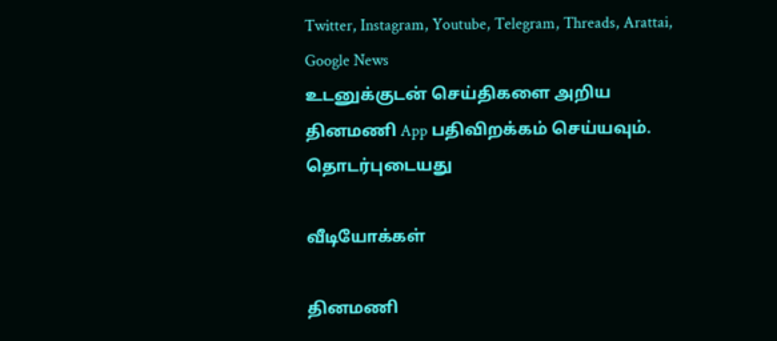Twitter, Instagram, Youtube, Telegram, Threads, Arattai, Google News
உடனுக்குடன் செய்திகளை அறிய தினமணி App பதிவிறக்கம் செய்யவும்.
தொடர்புடையது

வீடியோக்கள்

தினமணி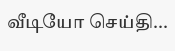வீடியோ செய்தி...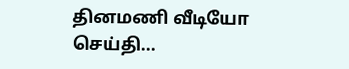தினமணி வீடியோ செய்தி...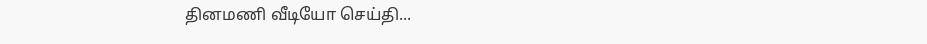தினமணி வீடியோ செய்தி...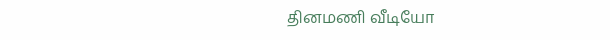தினமணி வீடியோ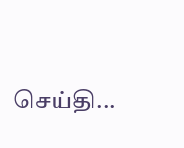செய்தி...